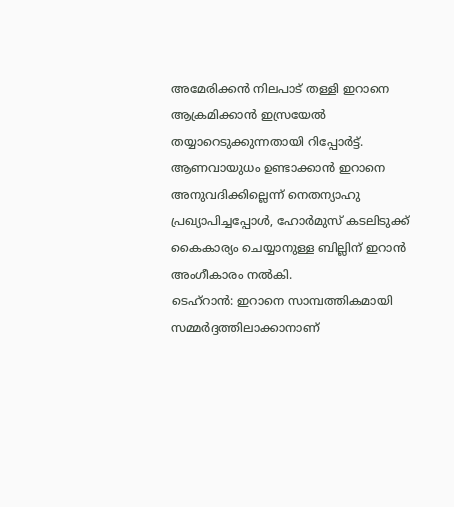അമേരിക്കൻ നിലപാട് തള്ളി ഇറാനെ ആക്രമിക്കാൻ ഇസ്രയേൽ തയ്യാറെടുക്കുന്നതായി റിപ്പോർട്ട്. ആണവായുധം ഉണ്ടാക്കാൻ ഇറാനെ അനുവദിക്കില്ലെന്ന് നെതന്യാഹു പ്രഖ്യാപിച്ചപ്പോൾ, ഹോർമുസ് കടലിടുക്ക് കൈകാര്യം ചെയ്യാനുള്ള ബില്ലിന് ഇറാൻ അംഗീകാരം നൽകി.
ടെഹ്റാൻ: ഇറാനെ സാമ്പത്തികമായി സമ്മർദ്ദത്തിലാക്കാനാണ്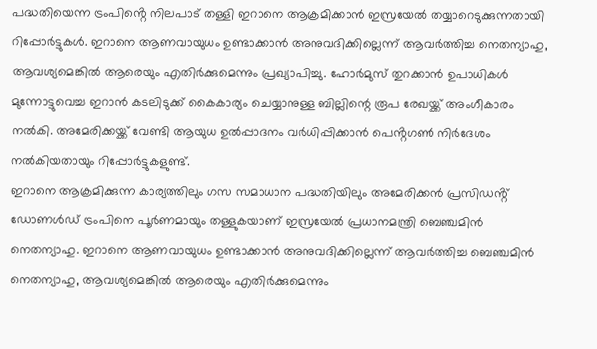പദ്ധതിയെന്ന ട്രംപിൻ്റെ നിലപാട് തള്ളി ഇറാനെ ആക്രമിക്കാൻ ഇസ്രയേൽ തയ്യാറെടുക്കുന്നതായി റിപ്പോർട്ടുകൾ. ഇറാനെ ആണവായുധം ഉണ്ടാക്കാൻ അനുവദിക്കില്ലെന്ന് ആവർത്തിച്ച നെതന്യാഹു, ആവശ്യമെങ്കിൽ ആരെയും എതിർക്കുമെന്നും പ്രഖ്യാപിച്ചു. ഹോർമുസ് തുറക്കാൻ ഉപാധികൾ മുന്നോട്ടുവെച്ച ഇറാൻ കടലിടുക്ക് കൈകാര്യം ചെയ്യാനുള്ള ബില്ലിന്റെ രൂപ രേഖയ്ക്ക് അംഗീകാരം നൽകി. അമേരിക്കയ്ക്ക് വേണ്ടി ആയുധ ഉൽപ്പാദനം വർധിപ്പിക്കാൻ പെൻ്റഗൺ നിർദേശം നൽകിയതായും റിപ്പോർട്ടുകളുണ്ട്.
ഇറാനെ ആക്രമിക്കുന്ന കാര്യത്തിലും ഗസ സമാധാന പദ്ധതിയിലും അമേരിക്കൻ പ്രസിഡൻ്റ് ഡോണൾഡ് ട്രംപിനെ പൂർണമായും തള്ളുകയാണ് ഇസ്രയേൽ പ്രധാനമന്ത്രി ബെഞ്ചമിൻ നെതന്യാഹു. ഇറാനെ ആണവായുധം ഉണ്ടാക്കാൻ അനുവദിക്കില്ലെന്ന് ആവർത്തിച്ച ബെഞ്ചമിൻ നെതന്യാഹു, ആവശ്യമെങ്കിൽ ആരെയും എതിർക്കുമെന്നും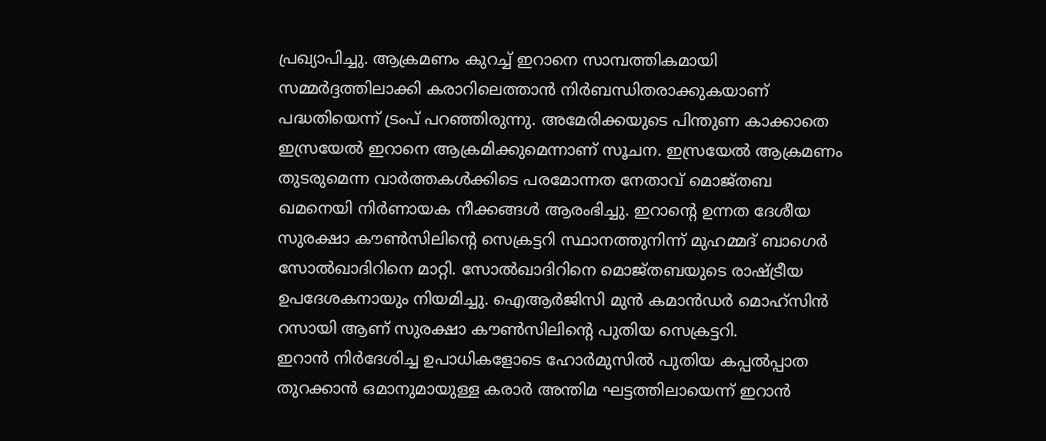പ്രഖ്യാപിച്ചു. ആക്രമണം കുറച്ച് ഇറാനെ സാമ്പത്തികമായി സമ്മർദ്ദത്തിലാക്കി കരാറിലെത്താൻ നിർബന്ധിതരാക്കുകയാണ് പദ്ധതിയെന്ന് ട്രംപ് പറഞ്ഞിരുന്നു. അമേരിക്കയുടെ പിന്തുണ കാക്കാതെ ഇസ്രയേൽ ഇറാനെ ആക്രമിക്കുമെന്നാണ് സൂചന. ഇസ്രയേൽ ആക്രമണം തുടരുമെന്ന വാർത്തകൾക്കിടെ പരമോന്നത നേതാവ് മൊജ്തബ ഖമനെയി നിർണായക നീക്കങ്ങൾ ആരംഭിച്ചു. ഇറാന്റെ ഉന്നത ദേശീയ സുരക്ഷാ കൗൺസിലിന്റെ സെക്രട്ടറി സ്ഥാനത്തുനിന്ന് മുഹമ്മദ് ബാഗെർ സോൽഖാദിറിനെ മാറ്റി. സോൽഖാദിറിനെ മൊജ്തബയുടെ രാഷ്ട്രീയ ഉപദേശകനായും നിയമിച്ചു. ഐആർജിസി മുൻ കമാൻഡർ മൊഹ്സിൻ റസായി ആണ് സുരക്ഷാ കൗൺസിലിന്റെ പുതിയ സെക്രട്ടറി.
ഇറാൻ നിർദേശിച്ച ഉപാധികളോടെ ഹോർമുസിൽ പുതിയ കപ്പൽപ്പാത തുറക്കാൻ ഒമാനുമായുള്ള കരാർ അന്തിമ ഘട്ടത്തിലായെന്ന് ഇറാൻ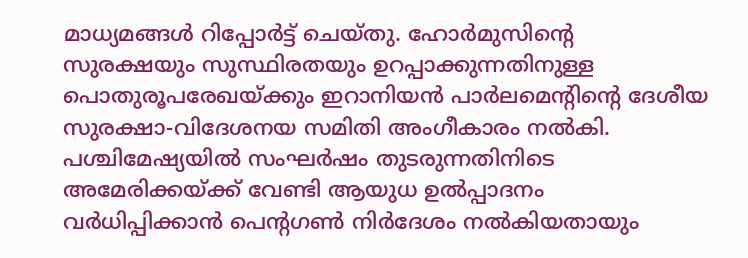മാധ്യമങ്ങൾ റിപ്പോർട്ട് ചെയ്തു. ഹോർമുസിൻ്റെ സുരക്ഷയും സുസ്ഥിരതയും ഉറപ്പാക്കുന്നതിനുള്ള പൊതുരൂപരേഖയ്ക്കും ഇറാനിയൻ പാർലമെന്റിന്റെ ദേശീയ സുരക്ഷാ-വിദേശനയ സമിതി അംഗീകാരം നൽകി. പശ്ചിമേഷ്യയിൽ സംഘർഷം തുടരുന്നതിനിടെ അമേരിക്കയ്ക്ക് വേണ്ടി ആയുധ ഉൽപ്പാദനം വർധിപ്പിക്കാൻ പെൻ്റഗൺ നിർദേശം നൽകിയതായും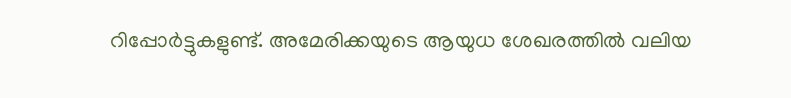റിപ്പോർട്ടുകളുണ്ട്. അമേരിക്കയുടെ ആയുധ ശേഖരത്തിൽ വലിയ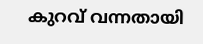കുറവ് വന്നതായി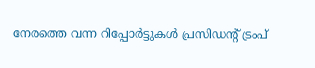നേരത്തെ വന്ന റിപ്പോർട്ടുകൾ പ്രസിഡൻ്റ് ട്രംപ്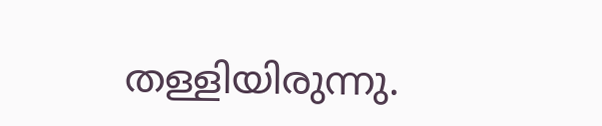തള്ളിയിരുന്നു.